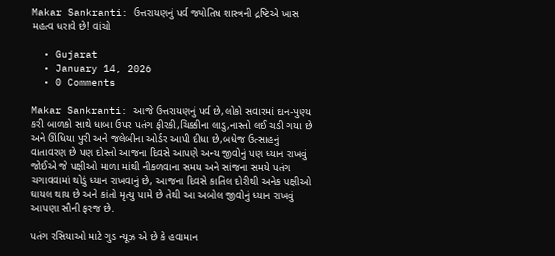Makar Sankranti: ઉત્તરાયણનું પર્વ જ્યોતિષ શાસ્ત્રની દ્રષ્ટિએ ખાસ મહત્વ ધરાવે છે! વાંચો

  • Gujarat
  • January 14, 2026
  • 0 Comments

Makar Sankranti: આજે ઉત્તરાયણનું પર્વ છે,લોકો સવારમાં દાન-પુણ્ય કરી બાળકો સાથે ધાબા ઉપર પતંગ ફીરકી,ચિક્કીના લાડુ,નાસ્તો લઈ ચડી ગયા છે અને ઊંધિયા પુરી અને જલેબીના ઓર્ડર આપી દીધા છે,બધેજ ઉત્સાહનું વાતાવરણ છે પણ દોસ્તો આજના દિવસે આપણે અન્ય જીવોનું પણ ધ્યાન રાખવું જોઈએ જે પક્ષીઓ માળા માંથી નીકળવાના સમય અને સાંજના સમયે પતંગ ચગાવવામાં થોડું ધ્યાન રાખવાનું છે, આજના દિવસે કાતિલ દોરીથી અનેક પક્ષીઓ ઘાયલ થાય છે અને કાંતો મૃત્યુ પામે છે તેથી આ અબોલ જીવોનું ધ્યાન રાખવું આપણા સૌની ફરજ છે.

પતંગ રસિયાઓ માટે ગુડ ન્યૂઝ એ છે કે હવામાન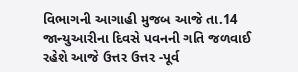વિભાગની આગાહી મુજબ આજે તા.14 જાન્યુઆરીના દિવસે પવનની ગતિ જળવાઈ રહેશે આજે ઉત્તર ઉત્તર -પૂર્વ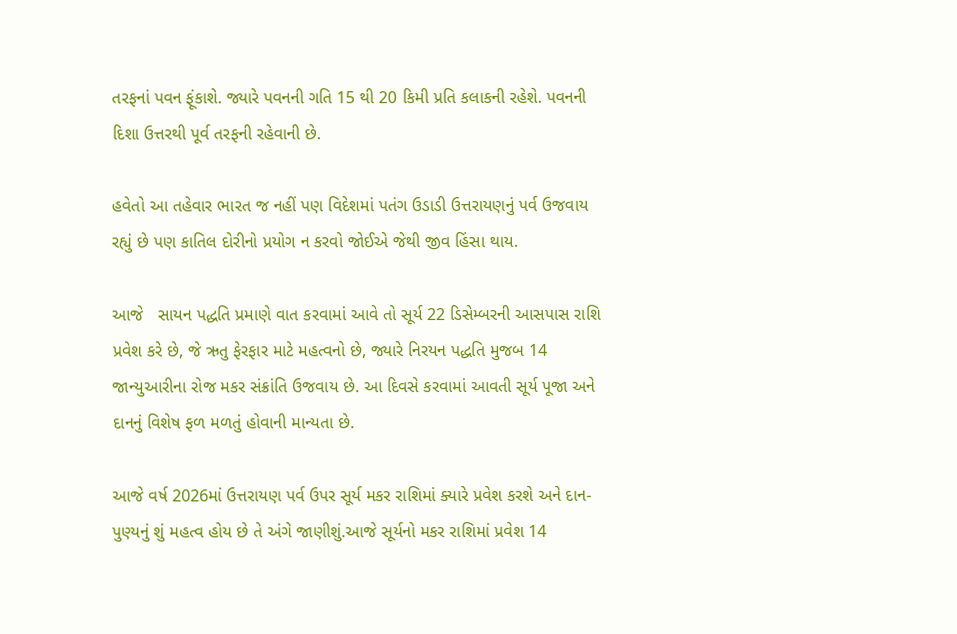તરફનાં પવન ફૂંકાશે. જ્યારે પવનની ગતિ 15 થી 20 કિમી પ્રતિ કલાકની રહેશે. પવનની દિશા ઉત્તરથી પૂર્વ તરફની રહેવાની છે.

હવેતો આ તહેવાર ભારત જ નહીં પણ વિદેશમાં પતંગ ઉડાડી ઉત્તરાયણનું પર્વ ઉજવાય રહ્યું છે પણ કાતિલ દોરીનો પ્રયોગ ન કરવો જોઈએ જેથી જીવ હિંસા થાય.

આજે   સાયન પદ્ધતિ પ્રમાણે વાત કરવામાં આવે તો સૂર્ય 22 ડિસેમ્બરની આસપાસ રાશિ પ્રવેશ કરે છે, જે ઋતુ ફેરફાર માટે મહત્વનો છે, જ્યારે નિરયન પદ્ધતિ મુજબ 14 જાન્યુઆરીના રોજ મકર સંક્રાંતિ ઉજવાય છે. આ દિવસે કરવામાં આવતી સૂર્ય પૂજા અને દાનનું વિશેષ ફળ મળતું હોવાની માન્યતા છે.

આજે વર્ષ 2026માં ઉત્તરાયણ પર્વ ઉપર સૂર્ય મકર રાશિમાં ક્યારે પ્રવેશ કરશે અને દાન-પુણ્યનું શું મહત્વ હોય છે તે અંગે જાણીશું.આજે સૂર્યનો મકર રાશિમાં પ્રવેશ 14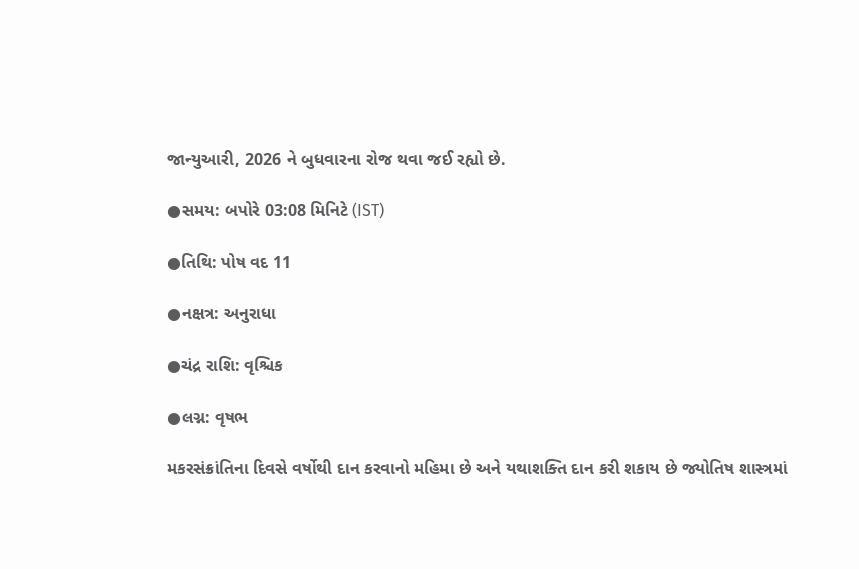જાન્યુઆરી, 2026 ને બુધવારના રોજ થવા જઈ રહ્યો છે.

●સમય: બપોરે 03:08 મિનિટે (IST)

●તિથિ: પોષ વદ 11

●નક્ષત્ર: અનુરાધા

●ચંદ્ર રાશિ: વૃશ્ચિક

●લગ્ન: વૃષભ

મકરસંક્રાંતિના દિવસે વર્ષોથી દાન કરવાનો મહિમા છે અને યથાશક્તિ દાન કરી શકાય છે જ્યોતિષ શાસ્ત્રમાં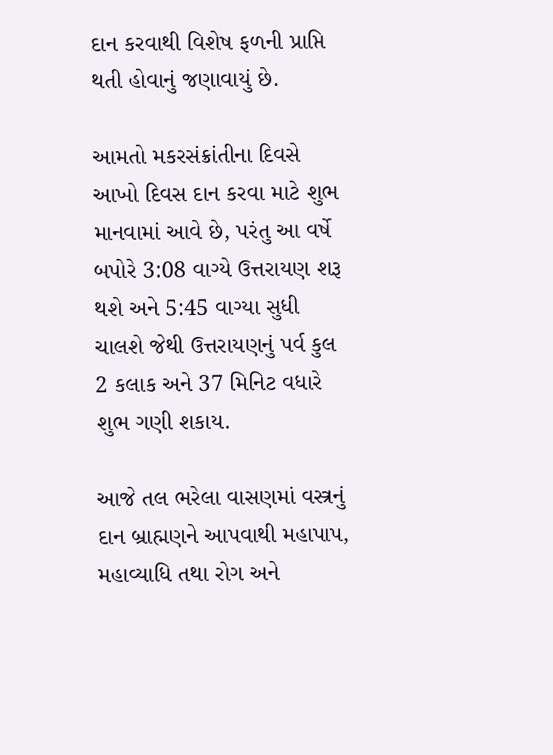દાન કરવાથી વિશેષ ફળની પ્રાપ્તિ થતી હોવાનું જણાવાયું છે.

આમતો મકરસંક્રાંતીના દિવસે આખો દિવસ દાન કરવા માટે શુભ માનવામાં આવે છે, પરંતુ આ વર્ષે બપોરે 3:08 વાગ્યે ઉત્તરાયણ શરૂ થશે અને 5:45 વાગ્યા સુધી ચાલશે જેથી ઉત્તરાયણનું પર્વ કુલ 2 કલાક અને 37 મિનિટ વધારે શુભ ગણી શકાય.

આજે તલ ભરેલા વાસણમાં વસ્ત્રનું દાન બ્રાહ્મણને આપવાથી મહાપાપ, મહાવ્યાધિ તથા રોગ અને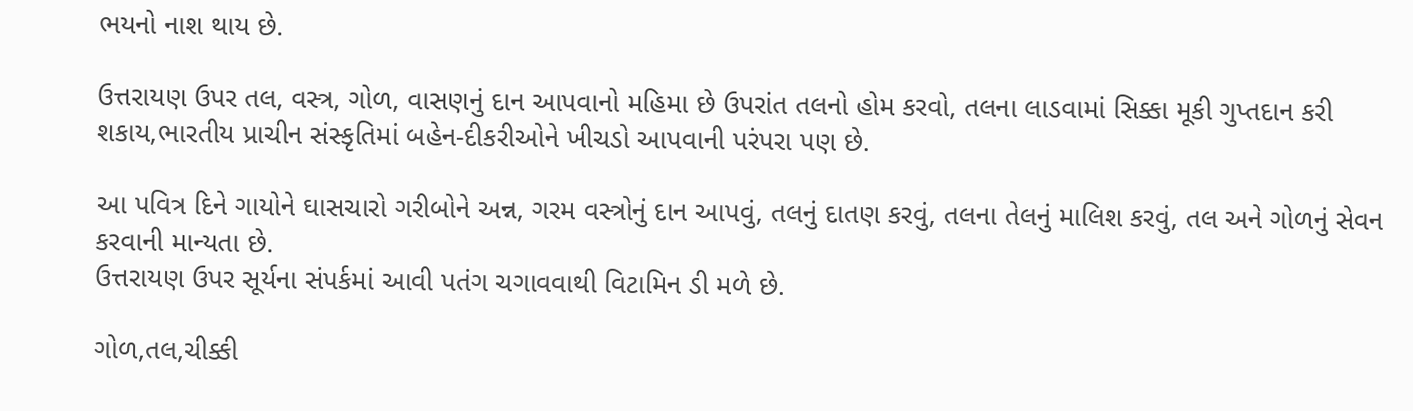ભયનો નાશ થાય છે.

ઉત્તરાયણ ઉપર તલ, વસ્ત્ર, ગોળ, વાસણનું દાન આપવાનો મહિમા છે ઉપરાંત તલનો હોમ કરવો, તલના લાડવામાં સિક્કા મૂકી ગુપ્તદાન કરી શકાય,ભારતીય પ્રાચીન સંસ્કૃતિમાં બહેન-દીકરીઓને ખીચડો આપવાની પરંપરા પણ છે.

આ પવિત્ર દિને ગાયોને ઘાસચારો ગરીબોને અન્ન, ગરમ વસ્ત્રોનું દાન આપવું, તલનું દાતણ કરવું, તલના તેલનું માલિશ કરવું, તલ અને ગોળનું સેવન કરવાની માન્યતા છે.
ઉત્તરાયણ ઉપર સૂર્યના સંપર્કમાં આવી પતંગ ચગાવવાથી વિટામિન ડી મળે છે.

ગોળ,તલ,ચીક્કી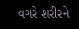વગરે શરીરને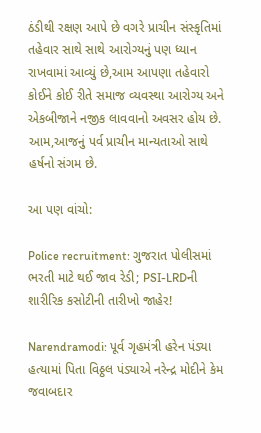ઠંડીથી રક્ષણ આપે છે વગરે પ્રાચીન સંસ્કૃતિમાં તહેવાર સાથે સાથે આરોગ્યનું પણ ધ્યાન રાખવામાં આવ્યું છે,આમ આપણા તહેવારો કોઈને કોઈ રીતે સમાજ વ્યવસ્થા આરોગ્ય અને એકબીજાને નજીક લાવવાનો અવસર હોય છે.
આમ,આજનું પર્વ પ્રાચીન માન્યતાઓ સાથે હર્ષનો સંગમ છે.

આ પણ વાંચો:

Police recruitment: ગુજરાત પોલીસમાં ભરતી માટે થઈ જાવ રેડી; PSI-LRDની શારીરિક કસોટીની તારીખો જાહેર!

Narendramodi: પૂર્વ ગૃહમંત્રી હરેન પંડ્યા હત્યામાં પિતા વિઠ્ઠલ પંડ્યાએ નરેન્દ્ર મોદીને કેમ જવાબદાર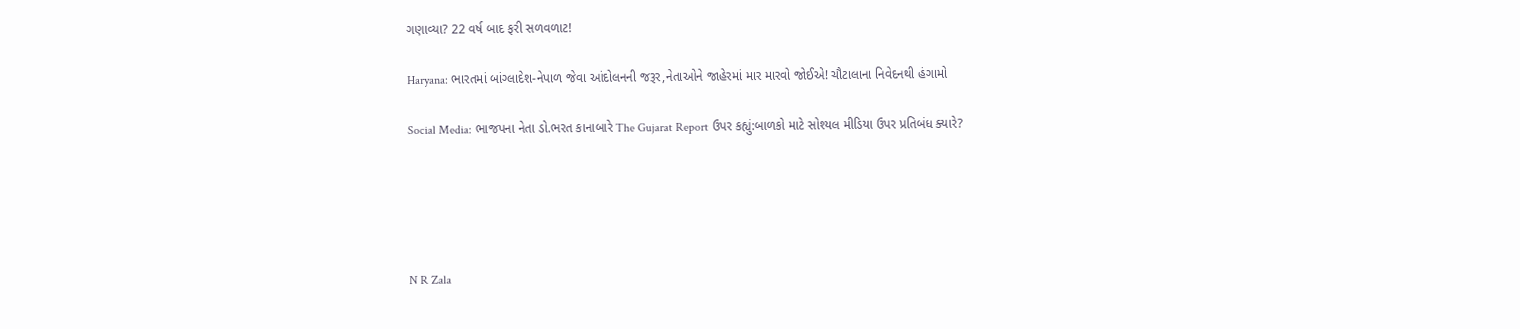ગણાવ્યા? 22 વર્ષ બાદ ફરી સળવળાટ!

Haryana: ભારતમાં બાંગ્લાદેશ-નેપાળ જેવા આંદોલનની જરૂર,નેતાઓને જાહેરમાં માર મારવો જોઈએ! ચૌટાલાના નિવેદનથી હંગામો

Social Media: ભાજપના નેતા ડો.ભરત કાનાબારે The Gujarat Report ઉપર કહ્યું:બાળકો માટે સોશ્યલ મીડિયા ઉપર પ્રતિબંધ ક્યારે?





N R Zala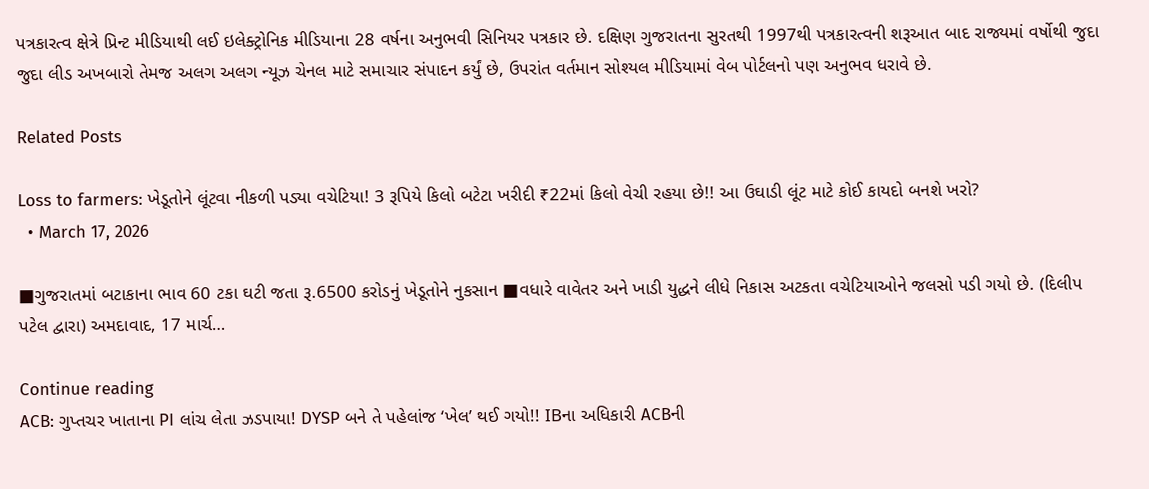પત્રકારત્વ ક્ષેત્રે પ્રિન્ટ મીડિયાથી લઈ ઇલેક્ટ્રોનિક મીડિયાના 28 વર્ષના અનુભવી સિનિયર પત્રકાર છે. દક્ષિણ ગુજરાતના સુરતથી 1997થી પત્રકારત્વની શરૂઆત બાદ રાજ્યમાં વર્ષોથી જુદા જુદા લીડ અખબારો તેમજ અલગ અલગ ન્યૂઝ ચેનલ માટે સમાચાર સંપાદન કર્યું છે, ઉપરાંત વર્તમાન સોશ્યલ મીડિયામાં વેબ પોર્ટલનો પણ અનુભવ ધરાવે છે.

Related Posts

Loss to farmers: ખેડૂતોને લૂંટવા નીકળી પડ્યા વચેટિયા! 3 રૂપિયે કિલો બટેટા ખરીદી ₹22માં કિલો વેચી રહયા છે!! આ ઉઘાડી લૂંટ માટે કોઈ કાયદો બનશે ખરો?
  • March 17, 2026

■ગુજરાતમાં બટાકાના ભાવ 60 ટકા ઘટી જતા રૂ.6500 કરોડનું ખેડૂતોને નુકસાન ■વધારે વાવેતર અને ખાડી યુદ્ધને લીધે નિકાસ અટકતા વચેટિયાઓને જલસો પડી ગયો છે. (દિલીપ પટેલ દ્વારા) અમદાવાદ, 17 માર્ચ…

Continue reading
ACB: ગુપ્તચર ખાતાના PI લાંચ લેતા ઝડપાયા! DYSP બને તે પહેલાંજ ‘ખેલ’ થઈ ગયો!! IBના અધિકારી ACBની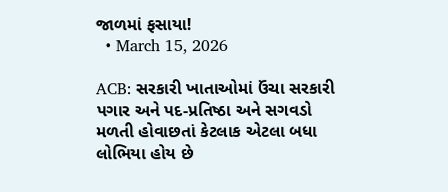જાળમાં ફસાયા!
  • March 15, 2026

ACB: સરકારી ખાતાઓમાં ઉંચા સરકારી પગાર અને પદ-પ્રતિષ્ઠા અને સગવડો મળતી હોવાછતાં કેટલાક એટલા બધા લોભિયા હોય છે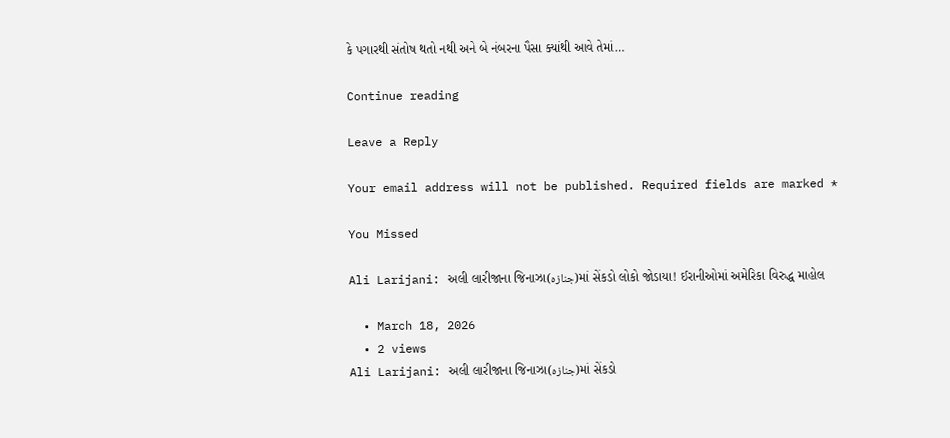કે પગારથી સંતોષ થતો નથી અને બે નંબરના પૈસા ક્યાંથી આવે તેમાં…

Continue reading

Leave a Reply

Your email address will not be published. Required fields are marked *

You Missed

Ali Larijani: અલી લારીજાના જિનાઝા(جنازہ)માં સેંકડો લોકો જોડાયા! ઈરાનીઓમાં અમેરિકા વિરુદ્ધ માહોલ

  • March 18, 2026
  • 2 views
Ali Larijani: અલી લારીજાના જિનાઝા(جنازہ)માં સેંકડો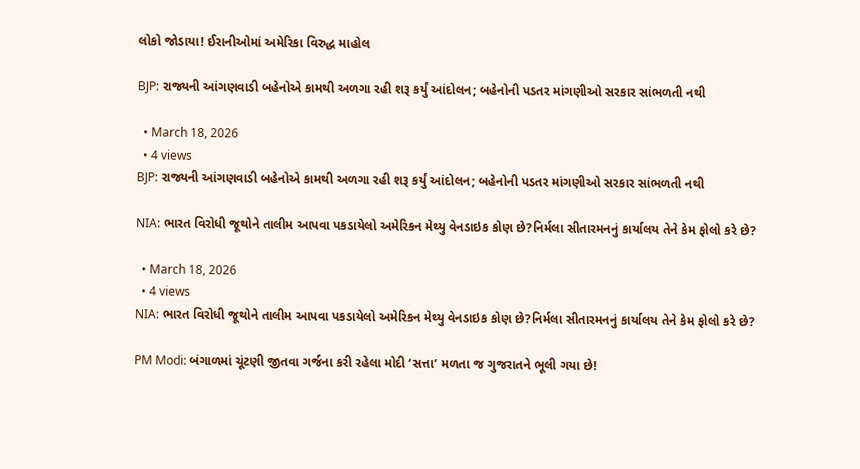લોકો જોડાયા! ઈરાનીઓમાં અમેરિકા વિરુદ્ધ માહોલ

BJP: રાજ્યની આંગણવાડી બહેનોએ કામથી અળગા રહી શરૂ કર્યું આંદોલન; બહેનોની પડતર માંગણીઓ સરકાર સાંભળતી નથી

  • March 18, 2026
  • 4 views
BJP: રાજ્યની આંગણવાડી બહેનોએ કામથી અળગા રહી શરૂ કર્યું આંદોલન; બહેનોની પડતર માંગણીઓ સરકાર સાંભળતી નથી

NIA: ભારત વિરોધી જૂથોને તાલીમ આપવા પકડાયેલો અમેરિકન મેથ્યુ વેનડાઇક કોણ છે?નિર્મલા સીતારમનનું કાર્યાલય તેને કેમ ફોલો કરે છે?

  • March 18, 2026
  • 4 views
NIA: ભારત વિરોધી જૂથોને તાલીમ આપવા પકડાયેલો અમેરિકન મેથ્યુ વેનડાઇક કોણ છે?નિર્મલા સીતારમનનું કાર્યાલય તેને કેમ ફોલો કરે છે?

PM Modi: બંગાળમાં ચૂંટણી જીતવા ગર્જના કરી રહેલા મોદી ‘સત્તા’ મળતા જ ગુજરાતને ભૂલી ગયા છે!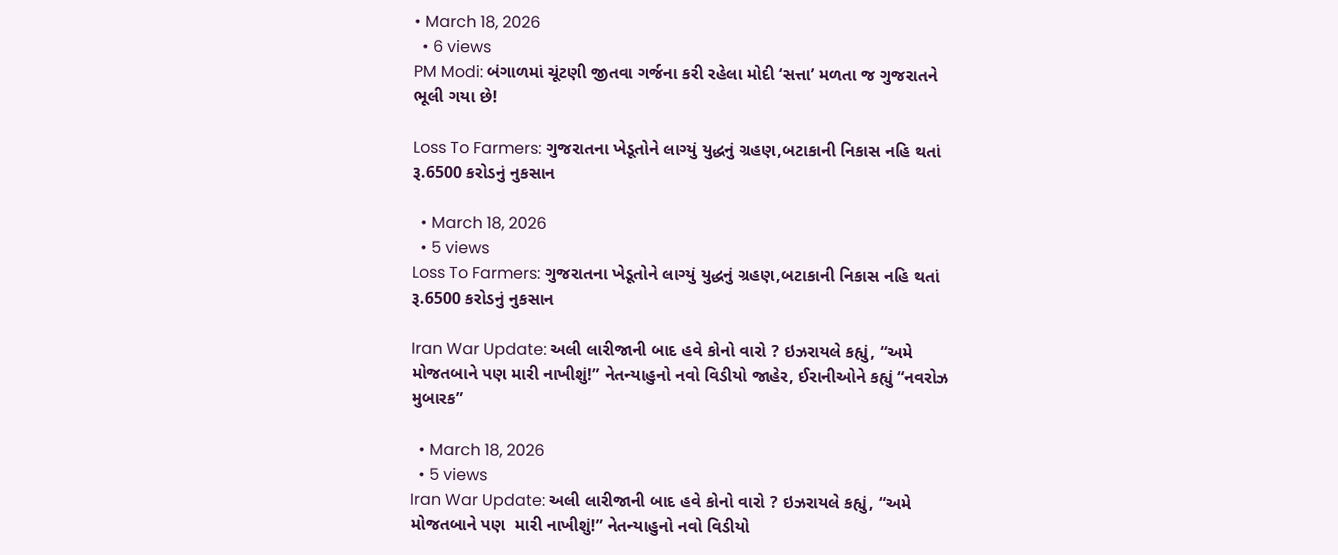• March 18, 2026
  • 6 views
PM Modi: બંગાળમાં ચૂંટણી જીતવા ગર્જના કરી રહેલા મોદી ‘સત્તા’ મળતા જ ગુજરાતને ભૂલી ગયા છે!

Loss To Farmers: ગુજરાતના ખેડૂતોને લાગ્યું યુદ્ધનું ગ્રહણ,બટાકાની નિકાસ નહિ થતાં રૂ.6500 કરોડનું નુકસાન

  • March 18, 2026
  • 5 views
Loss To Farmers: ગુજરાતના ખેડૂતોને લાગ્યું યુદ્ધનું ગ્રહણ,બટાકાની નિકાસ નહિ થતાં રૂ.6500 કરોડનું નુકસાન

Iran War Update: અલી લારીજાની બાદ હવે કોનો વારો ? ઇઝરાયલે કહ્યું, “અમે મોજતબાને પણ મારી નાખીશું!” નેતન્યાહુનો નવો વિડીયો જાહેર, ઈરાનીઓને કહ્યું “નવરોઝ મુબારક”

  • March 18, 2026
  • 5 views
Iran War Update: અલી લારીજાની બાદ હવે કોનો વારો ? ઇઝરાયલે કહ્યું, “અમે મોજતબાને પણ  મારી નાખીશું!” નેતન્યાહુનો નવો વિડીયો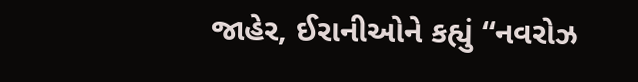જાહેર, ઈરાનીઓને કહ્યું “નવરોઝ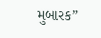મુબારક”